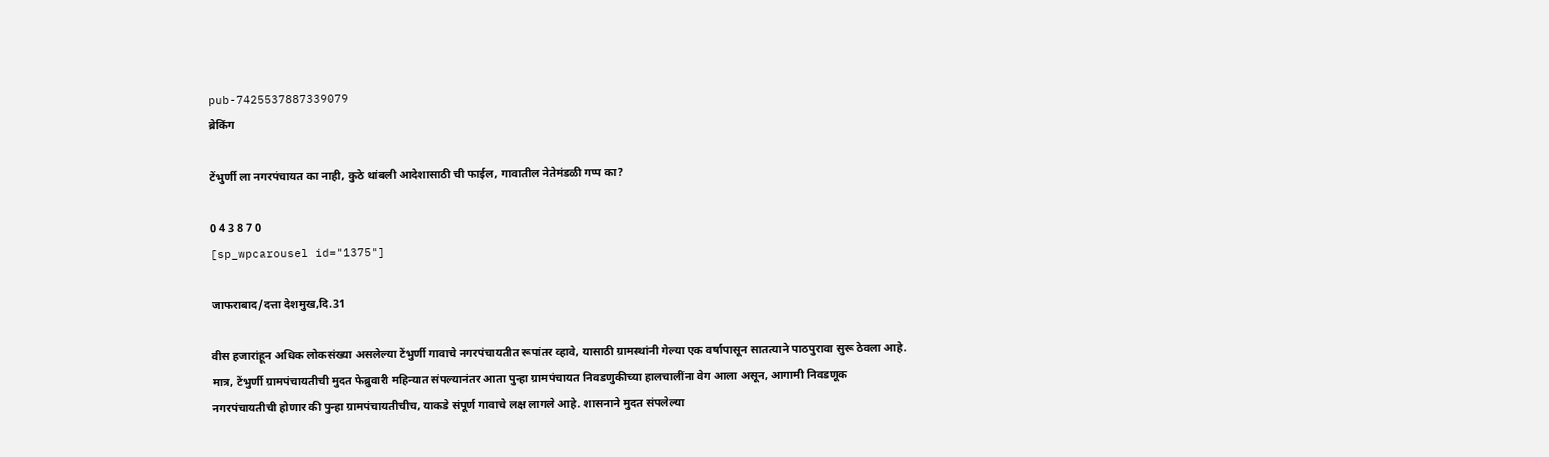pub-7425537887339079
ब्रेकिंग

टेंभुर्णी ला नगरपंचायत का नाही, कुठे थांबली आदेशासाठी ची फाईल, गावातील नेतेमंडळी गप्प का?

0 4 3 8 7 0
[sp_wpcarousel id="1375"]

जाफराबाद/दत्ता देशमुख,दि.31

वीस हजारांहून अधिक लोकसंख्या असलेल्या टेंभुर्णी गावाचे नगरपंचायतीत रूपांतर व्हावे, यासाठी ग्रामस्थांनी गेल्या एक वर्षापासून सातत्याने पाठपुरावा सुरू ठेवला आहे. मात्र, टेंभुर्णी ग्रामपंचायतीची मुदत फेब्रुवारी महिन्यात संपल्यानंतर आता पुन्हा ग्रामपंचायत निवडणुकीच्या हालचालींना वेग आला असून, आगामी निवडणूक नगरपंचायतीची होणार की पुन्हा ग्रामपंचायतीचीच, याकडे संपूर्ण गावाचे लक्ष लागले आहे. शासनाने मुदत संपलेल्या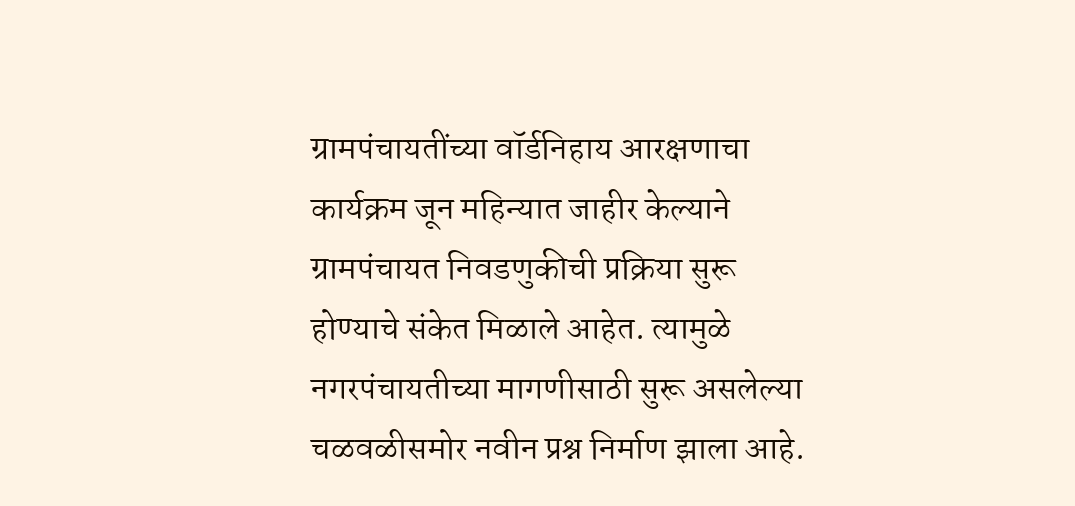ग्रामपंचायतींच्या वॉर्डनिहाय आरक्षणाचा कार्यक्रम जून महिन्यात जाहीर केल्याने ग्रामपंचायत निवडणुकीची प्रक्रिया सुरू होण्याचे संकेत मिळाले आहेत. त्यामुळे नगरपंचायतीच्या मागणीसाठी सुरू असलेल्या चळवळीसमोर नवीन प्रश्न निर्माण झाला आहे.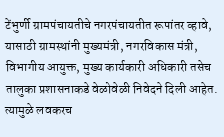टेंभुर्णी ग्रामपंचायतीचे नगरपंचायतीत रूपांतर व्हावे, यासाठी ग्रामस्थांनी मुख्यमंत्री, नगरविकास मंत्री, विभागीय आयुक्त, मुख्य कार्यकारी अधिकारी तसेच तालुका प्रशासनाकडे वेळोवेळी निवेदने दिली आहेत. त्यामुळे लवकरच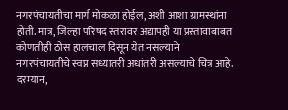नगरपंचायतीचा मार्ग मोकळा होईल, अशी आशा ग्रामस्थांना होती. मात्र, जिल्हा परिषद स्तरावर अद्यापही या प्रस्तावाबाबत कोणतीही ठोस हालचाल दिसून येत नसल्याने नगरपंचायतीचे स्वप्न सध्यातरी अधांतरी असल्याचे चित्र आहे. दरम्यान,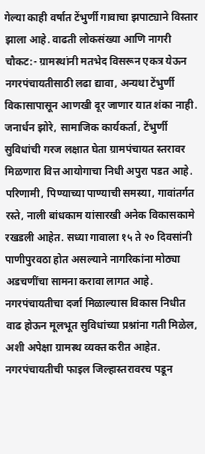गेल्या काही वर्षात टेंभुर्णी गावाचा झपाट्याने विस्तार झाला आहे. वाढती लोकसंख्या आणि नागरी चौकट:- ग्रामस्थांनी मतभेद विसरून एकत्र येऊन नगरपंचायतीसाठी लढा द्यावा, अन्यथा टेंभुर्णी विकासापासून आणखी दूर जाणार यात शंका नाही. जनार्धन झोरे, सामाजिक कार्यकर्ता, टेंभुर्णी सुविधांची गरज लक्षात घेता ग्रामपंचायत स्तरावर मिळणारा वित्त आयोगाचा निधी अपुरा पडत आहे. परिणामी, पिण्याच्या पाण्याची समस्या, गावांतर्गत रस्ते, नाली बांधकाम यांसारखी अनेक विकासकामे रखडली आहेत. सध्या गावाला १५ ते २० दिवसांनी पाणीपुरवठा होत असल्याने नागरिकांना मोठ्या अडचणींचा सामना करावा लागत आहे. नगरपंचायतीचा दर्जा मिळाल्यास विकास निधीत वाढ होऊन मूलभूत सुविधांच्या प्रश्नांना गती मिळेल, अशी अपेक्षा ग्रामस्थ व्यक्त करीत आहेत. नगरपंचायतीची फाइल जिल्हास्तरावरच पडून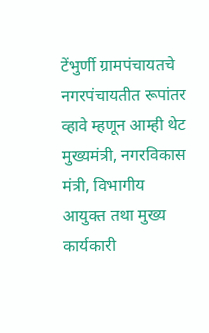टेंभुर्णी ग्रामपंचायतचे नगरपंचायतीत रूपांतर व्हावे म्हणून आम्ही थेट मुख्यमंत्री, नगरविकास मंत्री, विभागीय आयुक्त तथा मुख्य कार्यकारी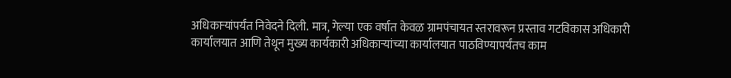अधिकाऱ्यांपर्यंत निवेदने दिली. मात्र, गेल्या एक वर्षात केवळ ग्रामपंचायत स्तरावरून प्रस्ताव गटविकास अधिकारी कार्यालयात आणि तेथून मुख्य कार्यकारी अधिकाऱ्यांच्या कार्यालयात पाठविण्यापर्यंतच काम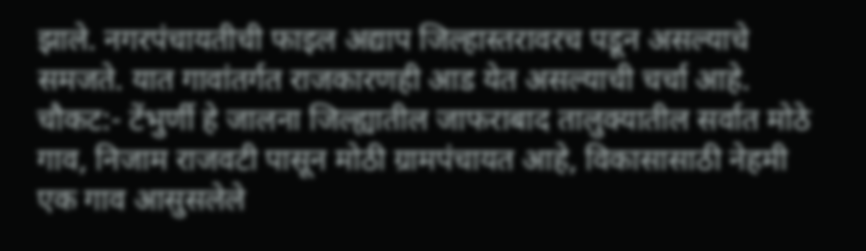झाले. नगरपंचायतीची फाइल अद्याप जिल्हास्तरावरच पडून असल्याचे समजते. यात गावांतर्गत राजकारणही आड येत असल्याची चर्चा आहे. चौकट:- टेंभुर्णी हे जालना जिल्ह्यातील जाफराबाद तालुक्यातील सर्वात मोठे गाव, निजाम राजवटी पासून मोठी ग्रामपंचायत आहे, विकासासाठी नेहमी एक गाव आसुसलेले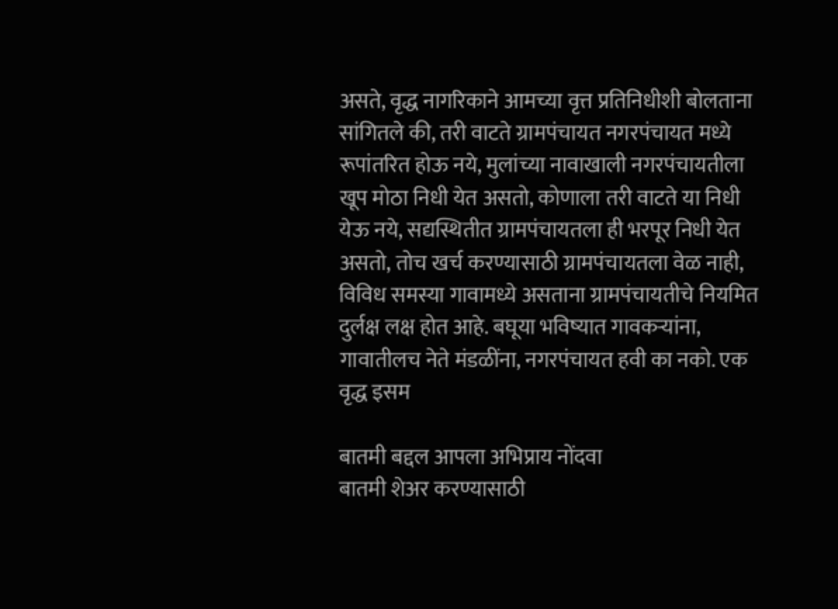असते, वृद्ध नागरिकाने आमच्या वृत्त प्रतिनिधीशी बोलताना सांगितले की, तरी वाटते ग्रामपंचायत नगरपंचायत मध्ये रूपांतरित होऊ नये, मुलांच्या नावाखाली नगरपंचायतीला खूप मोठा निधी येत असतो, कोणाला तरी वाटते या निधी येऊ नये, सद्यस्थितीत ग्रामपंचायतला ही भरपूर निधी येत असतो, तोच खर्च करण्यासाठी ग्रामपंचायतला वेळ नाही, विविध समस्या गावामध्ये असताना ग्रामपंचायतीचे नियमित दुर्लक्ष लक्ष होत आहे. बघूया भविष्यात गावकऱ्यांना, गावातीलच नेते मंडळींना, नगरपंचायत हवी का नको. एक वृद्ध इसम

बातमी बद्दल आपला अभिप्राय नोंदवा
बातमी शेअर करण्यासाठी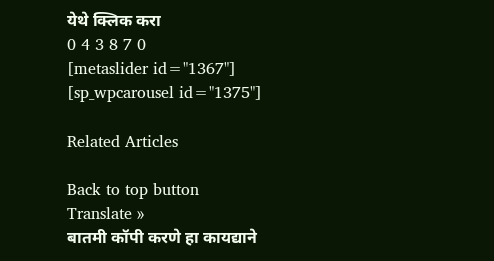येथे क्लिक करा
0 4 3 8 7 0
[metaslider id="1367"]
[sp_wpcarousel id="1375"]

Related Articles

Back to top button
Translate »
बातमी कॉपी करणे हा कायद्याने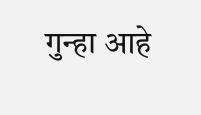गुन्हा आहे